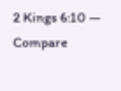2 Kings 6:10 — Compare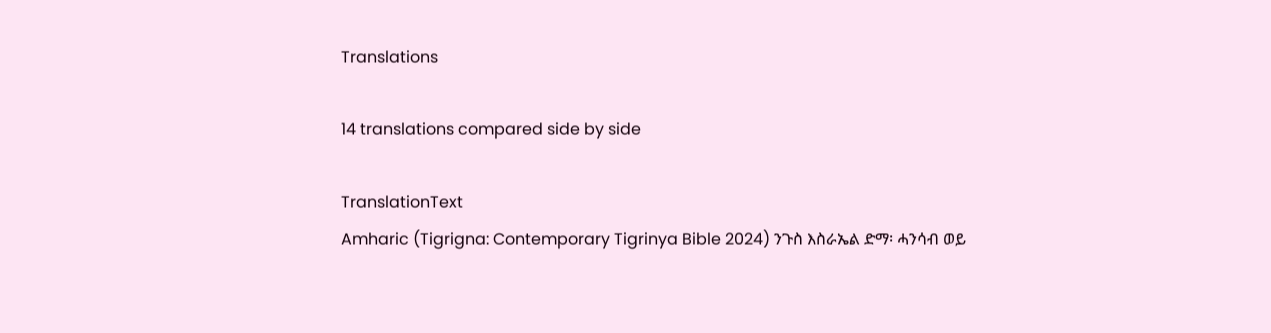Translations

14 translations compared side by side

TranslationText
Amharic (Tigrigna: Contemporary Tigrinya Bible 2024) ንጉስ እስራኤል ድማ፡ ሓንሳብ ወይ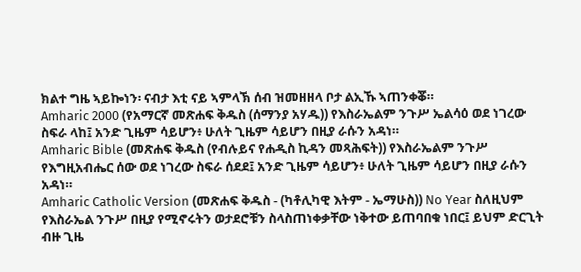ክልተ ግዜ ኣይኰነን፡ ናብታ እቲ ናይ ኣምላኽ ሰብ ዝመዘዘላ ቦታ ልኢኹ ኣጠንቀቖ።
Amharic 2000 (የአማርኛ መጽሐፍ ቅዱስ (ሰማንያ አሃዱ)) የእስራኤልም ንጉሥ ኤልሳዕ ወደ ነገረው ስፍራ ላከ፤ አንድ ጊዜም ሳይሆን፥ ሁለት ጊዜም ሳይሆን በዚያ ራሱን አዳነ።
Amharic Bible (መጽሐፍ ቅዱስ (የብሉይና የሐዲስ ኪዳን መጻሕፍት)) የእስራኤልም ንጉሥ የእግዚአብሔር ሰው ወደ ነገረው ስፍራ ሰደደ፤ አንድ ጊዜም ሳይሆን፥ ሁለት ጊዜም ሳይሆን በዚያ ራሱን አዳነ።
Amharic Catholic Version (መጽሐፍ ቅዱስ - (ካቶሊካዊ እትም - ኤማሁስ)) No Year ስለዚህም የእስራኤል ንጉሥ በዚያ የሚኖሩትን ወታደሮቹን ስላስጠነቀቃቸው ነቅተው ይጠባበቁ ነበር፤ ይህም ድርጊት ብዙ ጊዜ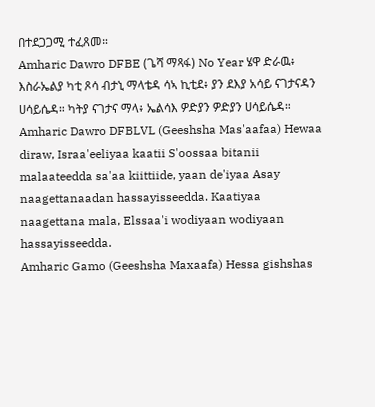በተደጋጋሚ ተፈጸመ።
Amharic Dawro DFBE (ጌሻ ማጻፋ) No Year ሄዋ ድራዉ፥ እስራኤልያ ካቲ ጾሳ ብታኒ ማላቴዳ ሳኣ ኪቲደ፥ ያን ደእያ አሳይ ናገታናዳን ሀሳይሴዳ። ካትያ ናገታና ማላ፥ ኤልሳእ ዎድያን ዎድያን ሀሳይሴዳ።
Amharic Dawro DFBLVL (Geeshsha Mas'aafaa) Hewaa diraw, Israa'eeliyaa kaatii S'oossaa bitanii malaateedda sa'aa kiittiide, yaan de'iyaa Asay naagettanaadan hassayisseedda. Kaatiyaa naagettana mala, Elssaa'i wodiyaan wodiyaan hassayisseedda.
Amharic Gamo (Geeshsha Maxaafa) Hessa gishshas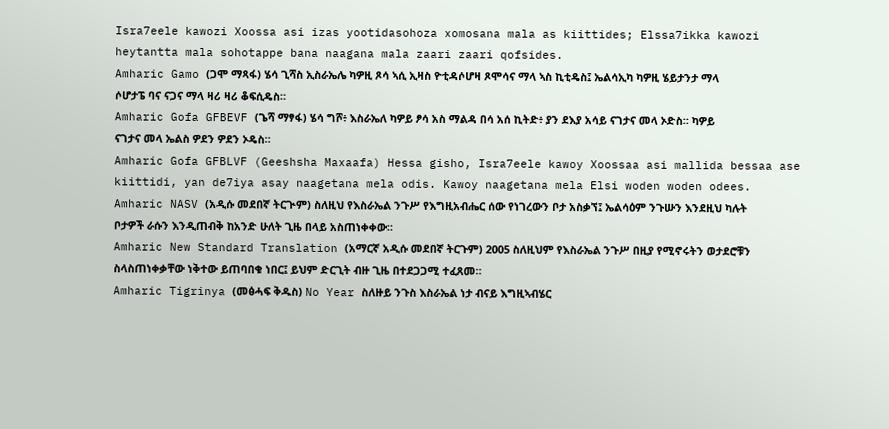Isra7eele kawozi Xoossa asi izas yootidasohoza xomosana mala as kiittides; Elssa7ikka kawozi heytantta mala sohotappe bana naagana mala zaari zaari qofsides.
Amharic Gamo (ጋሞ ማጻፋ) ሄሳ ጊሻስ ኢስራኤሌ ካዎዚ ጾሳ ኣሲ ኢዛስ ዮቲዳሶሆዛ ጾሞሳና ማላ ኣስ ኪቲዴስ፤ ኤልሳኢካ ካዎዚ ሄይታንታ ማላ ሶሆታፔ ባና ናጋና ማላ ዛሪ ዛሪ ቆፍሲዴስ።
Amharic Gofa GFBEVF (ጌሻ ማፃፋ) ሄሳ ግሾ፥ እስራኤለ ካዎይ ፆሳ አስ ማልዳ በሳ አሰ ኪትድ፥ ያን ደእያ አሳይ ናገታና መላ ኦድስ። ካዎይ ናገታና መላ ኤልስ ዎደን ዎደን ኦዴስ።
Amharic Gofa GFBLVF (Geeshsha Maxaafa) Hessa gisho, Isra7eele kawoy Xoossaa asi mallida bessaa ase kiittidi, yan de7iya asay naagetana mela odis. Kawoy naagetana mela Elsi woden woden odees.
Amharic NASV (አዲሱ መደበኛ ትርጒም) ስለዚህ የእስራኤል ንጉሥ የእግዚአብሔር ሰው የነገረውን ቦታ አስቃኘ፤ ኤልሳዕም ንጉሡን እንደዚህ ካሉት ቦታዎች ራሱን እንዲጠብቅ ከአንድ ሁለት ጊዜ በላይ አስጠነቀቀው።
Amharic New Standard Translation (አማርኛ አዲሱ መደበኛ ትርጉም) 2005 ስለዚህም የእስራኤል ንጉሥ በዚያ የሚኖሩትን ወታደሮቹን ስላስጠነቀቃቸው ነቅተው ይጠባበቁ ነበር፤ ይህም ድርጊት ብዙ ጊዜ በተደጋጋሚ ተፈጸመ።
Amharic Tigrinya (መፅሓፍ ቅዱስ) No Year ስለዙይ ንጉስ እስራኤል ነታ ብናይ እግዚኣብሄር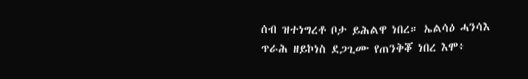ሰብ ዝተነግረቶ ቦታ ይሕልዋ ነበረ። ኤልሳዕ ሓንሳእ ጥራሕ ዘይኮነስ ደጋጊሙ የጠንቅቖ ነበረ እሞ፥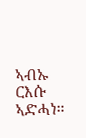ኣብኡ ርእሱ ኣድሓነ።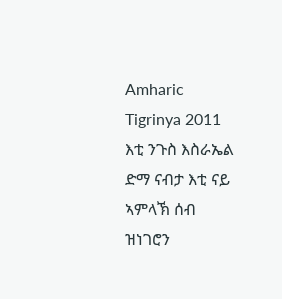Amharic Tigrinya 2011 እቲ ንጉስ እስራኤል ድማ ናብታ እቲ ናይ ኣምላኽ ሰብ ዝነገሮን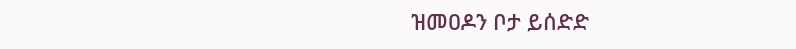ዝመዐዶን ቦታ ይሰድድ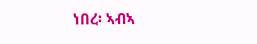ነበረ፡ ኣብኣ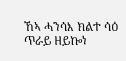ኸኣ ሓንሳእ ክልተ ሳዕ ጥራይ ዘይኰነ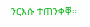ንርእሱ ተጠንቀቐ።